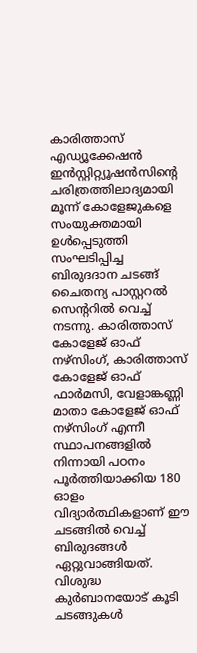കാരിത്താസ് എഡ്യൂക്കേഷൻ ഇൻസ്റ്റിറ്റ്യൂഷൻസിന്റെ ചരിത്രത്തിലാദ്യമായി മൂന്ന് കോളേജുകളെ സംയുക്തമായി ഉൾപ്പെടുത്തി സംഘടിപ്പിച്ച ബിരുദദാന ചടങ്ങ് ചൈതന്യ പാസ്റ്ററൽ സെന്ററിൽ വെച്ച് നടന്നു. കാരിത്താസ് കോളേജ് ഓഫ് നഴ്സിംഗ്, കാരിത്താസ് കോളേജ് ഓഫ് ഫാർമസി, വേളാങ്കണ്ണി മാതാ കോളേജ് ഓഫ് നഴ്സിംഗ് എന്നീ സ്ഥാപനങ്ങളിൽ നിന്നായി പഠനം പൂർത്തിയാക്കിയ 180 ഓളം വിദ്യാർത്ഥികളാണ് ഈ ചടങ്ങിൽ വെച്ച് ബിരുദങ്ങൾ ഏറ്റുവാങ്ങിയത്. വിശുദ്ധ കുർബാനയോട് കൂടി ചടങ്ങുകൾ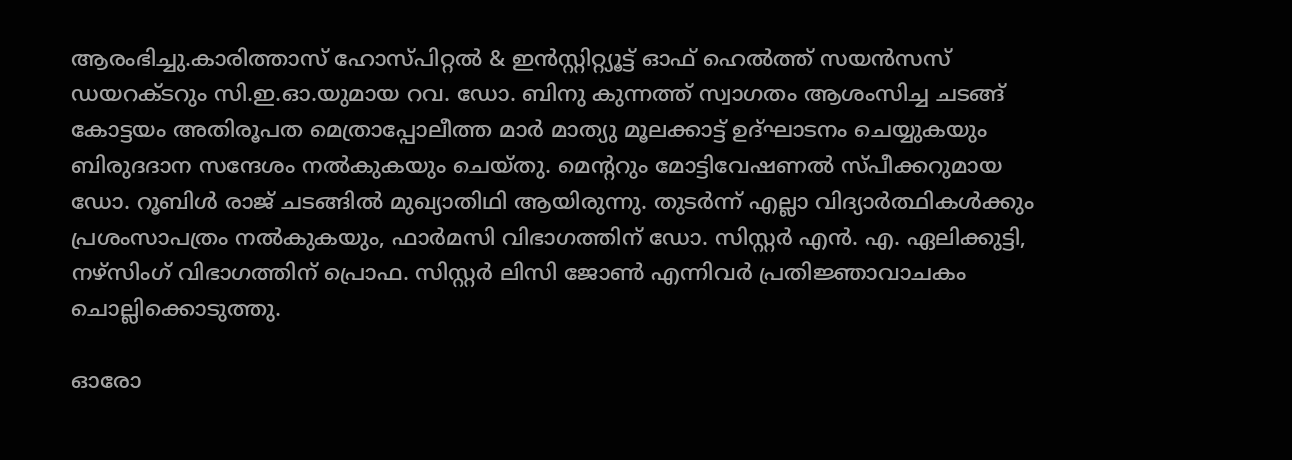ആരംഭിച്ചു.കാരിത്താസ് ഹോസ്പിറ്റൽ & ഇൻസ്റ്റിറ്റ്യൂട്ട് ഓഫ് ഹെൽത്ത് സയൻസസ് ഡയറക്ടറും സി.ഇ.ഓ.യുമായ റവ. ഡോ. ബിനു കുന്നത്ത് സ്വാഗതം ആശംസിച്ച ചടങ്ങ് കോട്ടയം അതിരൂപത മെത്രാപ്പോലീത്ത മാർ മാത്യു മൂലക്കാട്ട് ഉദ്ഘാടനം ചെയ്യുകയും ബിരുദദാന സന്ദേശം നൽകുകയും ചെയ്തു. മെന്ററും മോട്ടിവേഷണൽ സ്പീക്കറുമായ ഡോ. റൂബിൾ രാജ് ചടങ്ങിൽ മുഖ്യാതിഥി ആയിരുന്നു. തുടർന്ന് എല്ലാ വിദ്യാർത്ഥികൾക്കും പ്രശംസാപത്രം നൽകുകയും, ഫാർമസി വിഭാഗത്തിന് ഡോ. സിസ്റ്റർ എൻ. എ. ഏലിക്കുട്ടി, നഴ്സിംഗ് വിഭാഗത്തിന് പ്രൊഫ. സിസ്റ്റർ ലിസി ജോൺ എന്നിവർ പ്രതിജ്ഞാവാചകം ചൊല്ലിക്കൊടുത്തു.

ഓരോ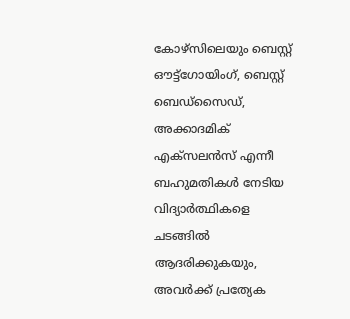കോഴ്സിലെയും ബെസ്റ്റ് ഔട്ട്ഗോയിംഗ്, ബെസ്റ്റ് ബെഡ്സൈഡ്, അക്കാദമിക് എക്സലൻസ് എന്നീ ബഹുമതികൾ നേടിയ വിദ്യാർത്ഥികളെ ചടങ്ങിൽ ആദരിക്കുകയും, അവർക്ക് പ്രത്യേക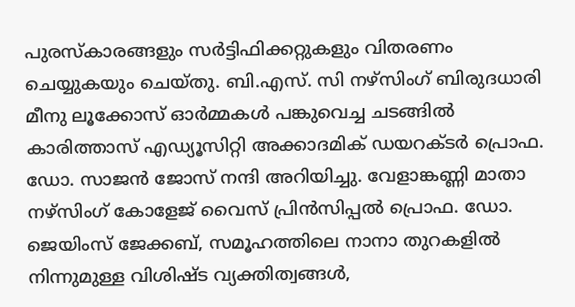പുരസ്കാരങ്ങളും സർട്ടിഫിക്കറ്റുകളും വിതരണം ചെയ്യുകയും ചെയ്തു. ബി.എസ്. സി നഴ്സിംഗ് ബിരുദധാരി മീനു ലൂക്കോസ് ഓർമ്മകൾ പങ്കുവെച്ച ചടങ്ങിൽ കാരിത്താസ് എഡ്യൂസിറ്റി അക്കാദമിക് ഡയറക്ടർ പ്രൊഫ. ഡോ. സാജൻ ജോസ് നന്ദി അറിയിച്ചു. വേളാങ്കണ്ണി മാതാ നഴ്സിംഗ് കോളേജ് വൈസ് പ്രിൻസിപ്പൽ പ്രൊഫ. ഡോ. ജെയിംസ് ജേക്കബ്, സമൂഹത്തിലെ നാനാ തുറകളിൽ നിന്നുമുള്ള വിശിഷ്ട വ്യക്തിത്വങ്ങൾ,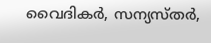വൈദികർ, സന്യസ്തർ,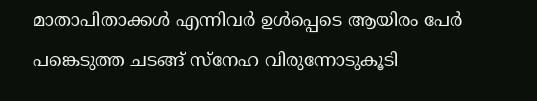മാതാപിതാക്കൾ എന്നിവർ ഉൾപ്പെടെ ആയിരം പേർ പങ്കെടുത്ത ചടങ്ങ് സ്നേഹ വിരുന്നോടുകൂടി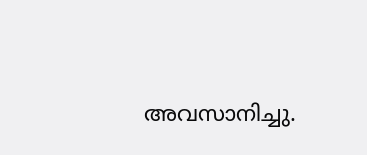അവസാനിച്ചു.